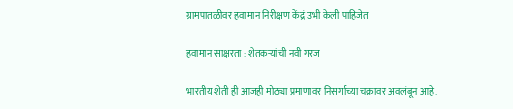ग्रामपातळीवर हवामान निरीक्षण केंद्रं उभी केली पाहिजेत

हवामान साक्षरता : शेतकर्‍यांची नवी गरज

भारतीय शेती ही आजही मोठ्या प्रमाणावर निसर्गाच्या चक्रावर अवलंबून आहे.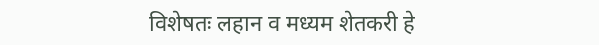विशेषतः लहान व मध्यम शेतकरी हे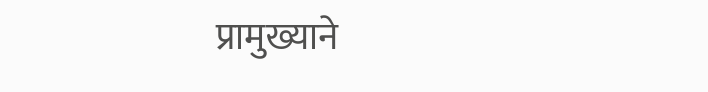प्रामुख्याने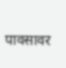पावसावर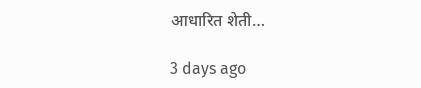आधारित शेती…

3 days ago